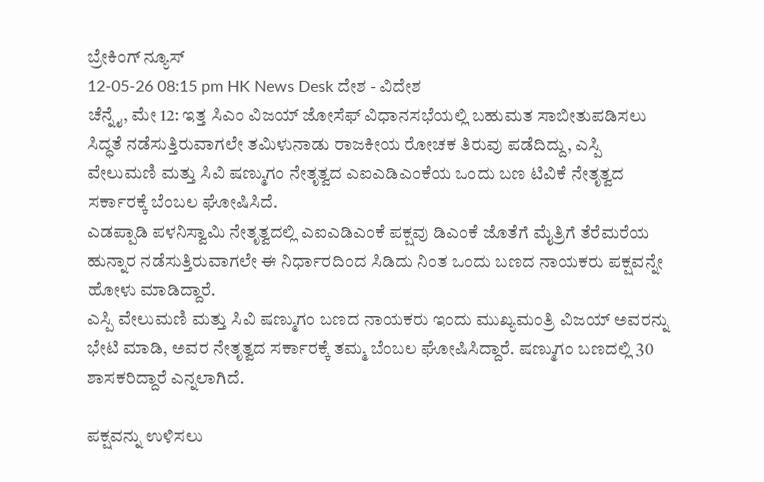ಬ್ರೇಕಿಂಗ್ ನ್ಯೂಸ್
12-05-26 08:15 pm HK News Desk ದೇಶ - ವಿದೇಶ
ಚೆನ್ನೈ, ಮೇ 12: ಇತ್ತ ಸಿಎಂ ವಿಜಯ್ ಜೋಸೆಫ್ ವಿಧಾನಸಭೆಯಲ್ಲಿ ಬಹುಮತ ಸಾಬೀತುಪಡಿಸಲು ಸಿದ್ಧತೆ ನಡೆಸುತ್ತಿರುವಾಗಲೇ ತಮಿಳುನಾಡು ರಾಜಕೀಯ ರೋಚಕ ತಿರುವು ಪಡೆದಿದ್ದು, ಎಸ್ಪಿ ವೇಲುಮಣಿ ಮತ್ತು ಸಿವಿ ಷಣ್ಮುಗಂ ನೇತೃತ್ವದ ಎಐಎಡಿಎಂಕೆಯ ಒಂದು ಬಣ ಟಿವಿಕೆ ನೇತೃತ್ವದ ಸರ್ಕಾರಕ್ಕೆ ಬೆಂಬಲ ಘೋಷಿಸಿದೆ.
ಎಡಪ್ಪಾಡಿ ಪಳನಿಸ್ವಾಮಿ ನೇತೃತ್ವದಲ್ಲಿ ಎಐಎಡಿಎಂಕೆ ಪಕ್ಷವು ಡಿಎಂಕೆ ಜೊತೆಗೆ ಮೈತ್ರಿಗೆ ತೆರೆಮರೆಯ ಹುನ್ನಾರ ನಡೆಸುತ್ತಿರುವಾಗಲೇ ಈ ನಿರ್ಧಾರದಿಂದ ಸಿಡಿದು ನಿಂತ ಒಂದು ಬಣದ ನಾಯಕರು ಪಕ್ಷವನ್ನೇ ಹೋಳು ಮಾಡಿದ್ದಾರೆ.
ಎಸ್ಪಿ ವೇಲುಮಣಿ ಮತ್ತು ಸಿವಿ ಷಣ್ಮುಗಂ ಬಣದ ನಾಯಕರು ಇಂದು ಮುಖ್ಯಮಂತ್ರಿ ವಿಜಯ್ ಅವರನ್ನು ಭೇಟಿ ಮಾಡಿ, ಅವರ ನೇತೃತ್ವದ ಸರ್ಕಾರಕ್ಕೆ ತಮ್ಮ ಬೆಂಬಲ ಘೋಷಿಸಿದ್ದಾರೆ. ಷಣ್ಮುಗಂ ಬಣದಲ್ಲಿ 30 ಶಾಸಕರಿದ್ದಾರೆ ಎನ್ನಲಾಗಿದೆ.

ಪಕ್ಷವನ್ನು ಉಳಿಸಲು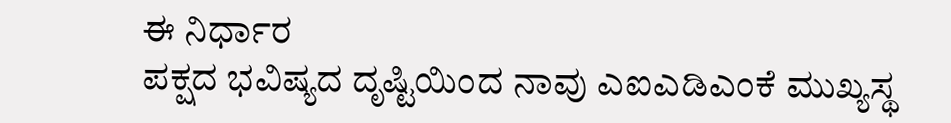ಈ ನಿರ್ಧಾರ
ಪಕ್ಷದ ಭವಿಷ್ಯದ ದೃಷ್ಟಿಯಿಂದ ನಾವು ಎಐಎಡಿಎಂಕೆ ಮುಖ್ಯಸ್ಥ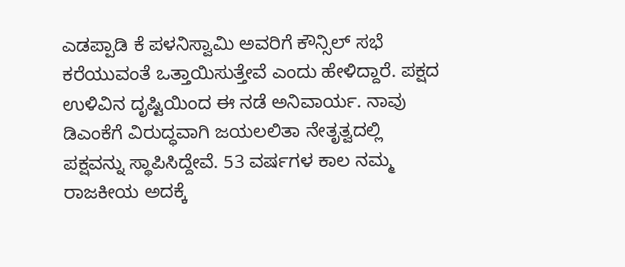ಎಡಪ್ಪಾಡಿ ಕೆ ಪಳನಿಸ್ವಾಮಿ ಅವರಿಗೆ ಕೌನ್ಸಿಲ್ ಸಭೆ ಕರೆಯುವಂತೆ ಒತ್ತಾಯಿಸುತ್ತೇವೆ ಎಂದು ಹೇಳಿದ್ದಾರೆ. ಪಕ್ಷದ ಉಳಿವಿನ ದೃಷ್ಟಿಯಿಂದ ಈ ನಡೆ ಅನಿವಾರ್ಯ. ನಾವು ಡಿಎಂಕೆಗೆ ವಿರುದ್ಧವಾಗಿ ಜಯಲಲಿತಾ ನೇತೃತ್ವದಲ್ಲಿ ಪಕ್ಷವನ್ನು ಸ್ಥಾಪಿಸಿದ್ದೇವೆ. 53 ವರ್ಷಗಳ ಕಾಲ ನಮ್ಮ ರಾಜಕೀಯ ಅದಕ್ಕೆ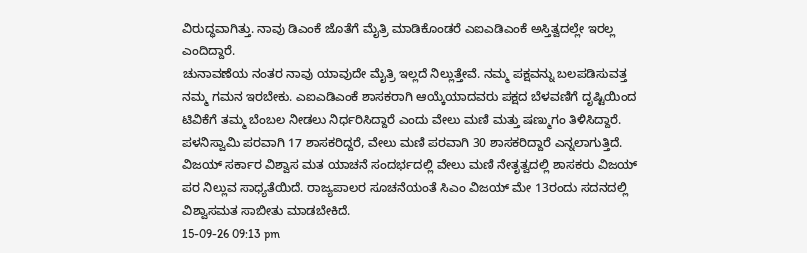ವಿರುದ್ಧವಾಗಿತ್ತು. ನಾವು ಡಿಎಂಕೆ ಜೊತೆಗೆ ಮೈತ್ರಿ ಮಾಡಿಕೊಂಡರೆ ಎಐಎಡಿಎಂಕೆ ಅಸ್ತಿತ್ವದಲ್ಲೇ ಇರಲ್ಲ ಎಂದಿದ್ದಾರೆ.
ಚುನಾವಣೆಯ ನಂತರ ನಾವು ಯಾವುದೇ ಮೈತ್ರಿ ಇಲ್ಲದೆ ನಿಲ್ಲುತ್ತೇವೆ. ನಮ್ಮ ಪಕ್ಷವನ್ನು ಬಲಪಡಿಸುವತ್ತ ನಮ್ಮ ಗಮನ ಇರಬೇಕು. ಎಐಎಡಿಎಂಕೆ ಶಾಸಕರಾಗಿ ಆಯ್ಕೆಯಾದವರು ಪಕ್ಷದ ಬೆಳವಣಿಗೆ ದೃಷ್ಟಿಯಿಂದ ಟಿವಿಕೆಗೆ ತಮ್ಮ ಬೆಂಬಲ ನೀಡಲು ನಿರ್ಧರಿಸಿದ್ದಾರೆ ಎಂದು ವೇಲು ಮಣಿ ಮತ್ತು ಷಣ್ಮುಗಂ ತಿಳಿಸಿದ್ದಾರೆ. ಪಳನಿಸ್ವಾಮಿ ಪರವಾಗಿ 17 ಶಾಸಕರಿದ್ದರೆ, ವೇಲು ಮಣಿ ಪರವಾಗಿ 30 ಶಾಸಕರಿದ್ದಾರೆ ಎನ್ನಲಾಗುತ್ತಿದೆ. ವಿಜಯ್ ಸರ್ಕಾರ ವಿಶ್ವಾಸ ಮತ ಯಾಚನೆ ಸಂದರ್ಭದಲ್ಲಿ ವೇಲು ಮಣಿ ನೇತೃತ್ವದಲ್ಲಿ ಶಾಸಕರು ವಿಜಯ್ ಪರ ನಿಲ್ಲುವ ಸಾಧ್ಯತೆಯಿದೆ. ರಾಜ್ಯಪಾಲರ ಸೂಚನೆಯಂತೆ ಸಿಎಂ ವಿಜಯ್ ಮೇ 13ರಂದು ಸದನದಲ್ಲಿ ವಿಶ್ವಾಸಮತ ಸಾಬೀತು ಮಾಡಬೇಕಿದೆ.
15-09-26 09:13 pm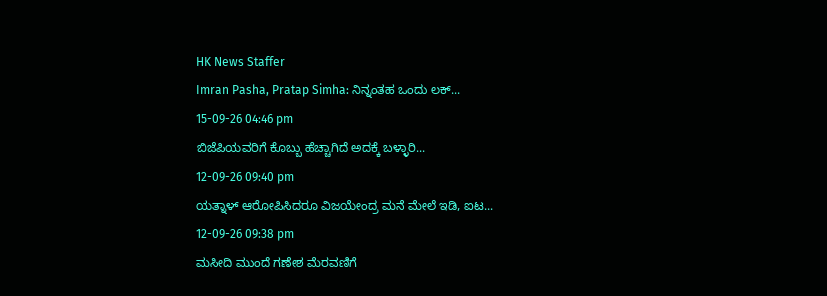HK News Staffer
Imran Pasha, Pratap Simha: ನಿನ್ನಂತಹ ಒಂದು ಲಕ್...
15-09-26 04:46 pm
ಬಿಜೆಪಿಯವರಿಗೆ ಕೊಬ್ಬು ಹೆಚ್ಚಾಗಿದೆ ಅದಕ್ಕೆ ಬಳ್ಳಾರಿ...
12-09-26 09:40 pm
ಯತ್ನಾಳ್ ಆರೋಪಿಸಿದರೂ ವಿಜಯೇಂದ್ರ ಮನೆ ಮೇಲೆ ಇಡಿ, ಐಟ...
12-09-26 09:38 pm
ಮಸೀದಿ ಮುಂದೆ ಗಣೇಶ ಮೆರವಣಿಗೆ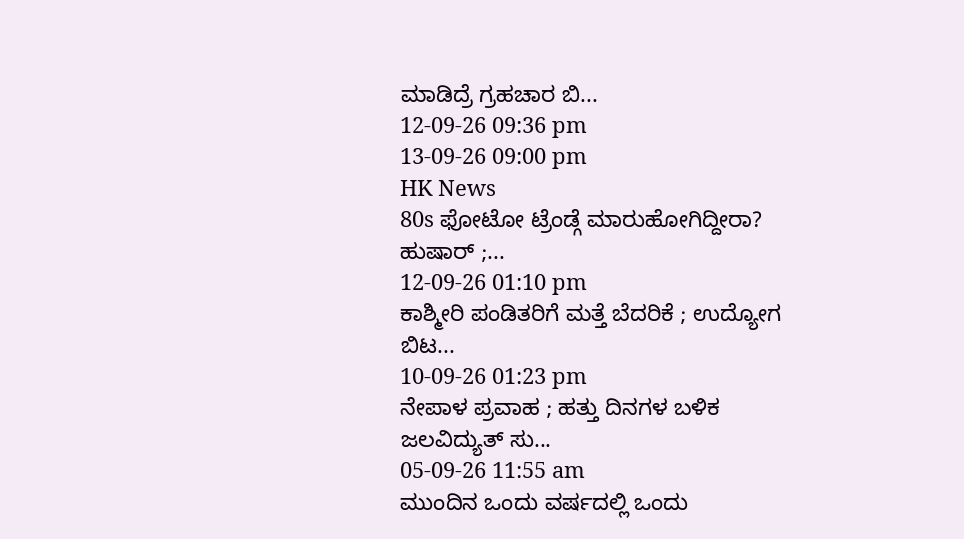ಮಾಡಿದ್ರೆ ಗ್ರಹಚಾರ ಬಿ...
12-09-26 09:36 pm
13-09-26 09:00 pm
HK News
80s ಫೋಟೋ ಟ್ರೆಂಡ್ಗೆ ಮಾರುಹೋಗಿದ್ದೀರಾ? ಹುಷಾರ್ ;...
12-09-26 01:10 pm
ಕಾಶ್ಮೀರಿ ಪಂಡಿತರಿಗೆ ಮತ್ತೆ ಬೆದರಿಕೆ ; ಉದ್ಯೋಗ ಬಿಟ...
10-09-26 01:23 pm
ನೇಪಾಳ ಪ್ರವಾಹ ; ಹತ್ತು ದಿನಗಳ ಬಳಿಕ ಜಲವಿದ್ಯುತ್ ಸು...
05-09-26 11:55 am
ಮುಂದಿನ ಒಂದು ವರ್ಷದಲ್ಲಿ ಒಂದು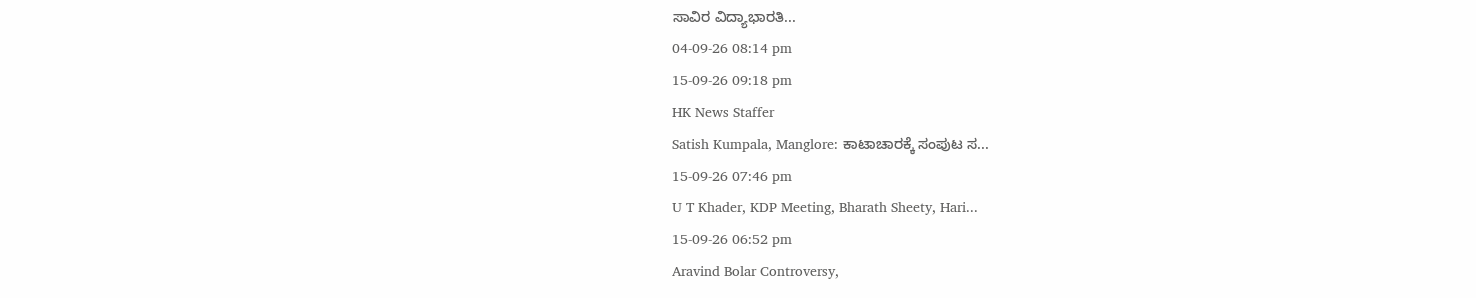ಸಾವಿರ ವಿದ್ಯಾಭಾರತಿ...
04-09-26 08:14 pm
15-09-26 09:18 pm
HK News Staffer
Satish Kumpala, Manglore: ಕಾಟಾಚಾರಕ್ಕೆ ಸಂಪುಟ ಸ...
15-09-26 07:46 pm
U T Khader, KDP Meeting, Bharath Sheety, Hari...
15-09-26 06:52 pm
Aravind Bolar Controversy,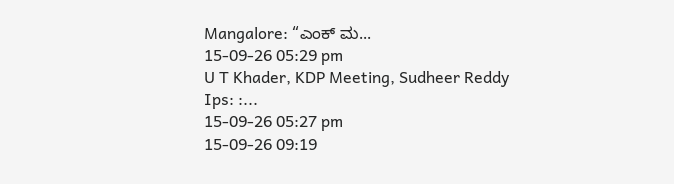Mangalore: “ಎಂಕ್ ಮ...
15-09-26 05:29 pm
U T Khader, KDP Meeting, Sudheer Reddy Ips: :...
15-09-26 05:27 pm
15-09-26 09:19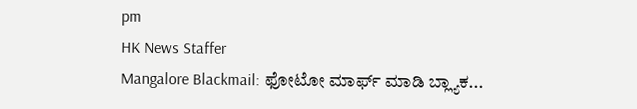pm
HK News Staffer
Mangalore Blackmail: ಫೋಟೋ ಮಾರ್ಫ್ ಮಾಡಿ ಬ್ಲ್ಯಾಕ...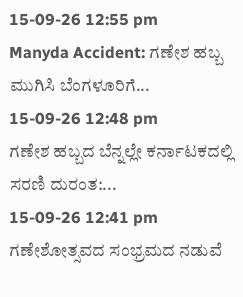15-09-26 12:55 pm
Manyda Accident: ಗಣೇಶ ಹಬ್ಬ ಮುಗಿಸಿ ಬೆಂಗಳೂರಿಗೆ...
15-09-26 12:48 pm
ಗಣೇಶ ಹಬ್ಬದ ಬೆನ್ನಲ್ಲೇ ಕರ್ನಾಟಕದಲ್ಲಿ ಸರಣಿ ದುರಂತ:...
15-09-26 12:41 pm
ಗಣೇಶೋತ್ಸವದ ಸಂಭ್ರಮದ ನಡುವೆ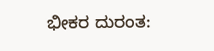ಭೀಕರ ದುರಂತ: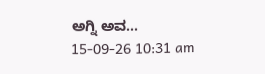ಅಗ್ನಿ ಅವ...
15-09-26 10:31 am